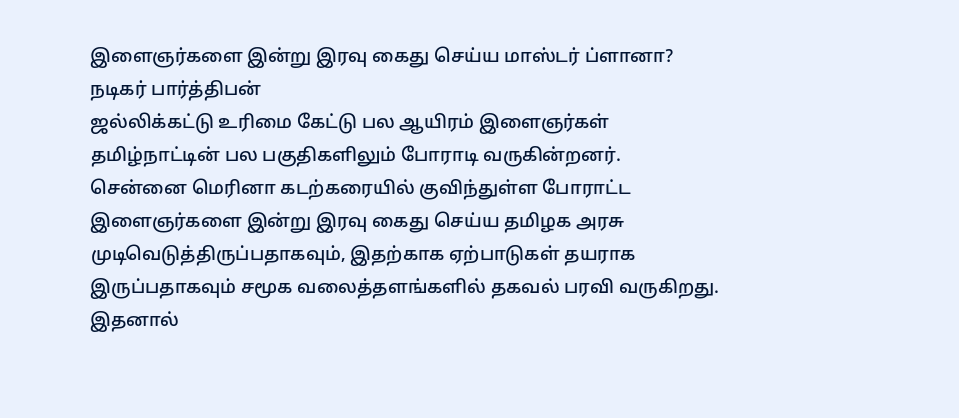இளைஞர்களை இன்று இரவு கைது செய்ய மாஸ்டர் ப்ளானா? நடிகர் பார்த்திபன்
ஜல்லிக்கட்டு உரிமை கேட்டு பல ஆயிரம் இளைஞர்கள் தமிழ்நாட்டின் பல பகுதிகளிலும் போராடி வருகின்றனர்.
சென்னை மெரினா கடற்கரையில் குவிந்துள்ள போராட்ட இளைஞர்களை இன்று இரவு கைது செய்ய தமிழக அரசு முடிவெடுத்திருப்பதாகவும், இதற்காக ஏற்பாடுகள் தயராக இருப்பதாகவும் சமூக வலைத்தளங்களில் தகவல் பரவி வருகிறது.
இதனால்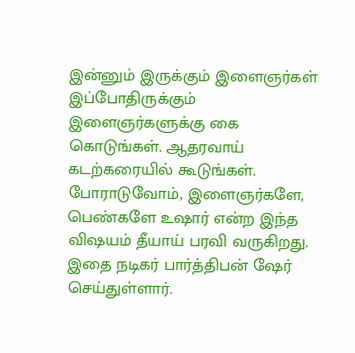இன்னும் இருக்கும் இளைஞர்கள் இப்போதிருக்கும் இளைஞர்களுக்கு கை கொடுங்கள். ஆதரவாய் கடற்கரையில் கூடுங்கள்.
போராடுவோம், இளைஞர்களே, பெண்களே உஷார் என்ற இந்த விஷயம் தீயாய் பரவி வருகிறது. இதை நடிகர் பார்த்திபன் ஷேர் செய்துள்ளார்.